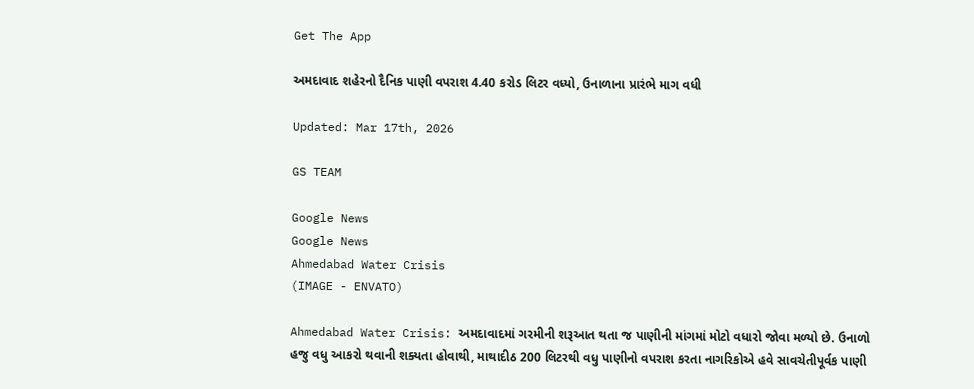Get The App

અમદાવાદ શહેરનો દૈનિક પાણી વપરાશ 4.40 કરોડ લિટર વધ્યો, ઉનાળાના પ્રારંભે માગ વધી

Updated: Mar 17th, 2026

GS TEAM

Google News
Google News
Ahmedabad Water Crisis
(IMAGE - ENVATO)

Ahmedabad Water Crisis: અમદાવાદમાં ગરમીની શરૂઆત થતા જ પાણીની માંગમાં મોટો વધારો જોવા મળ્યો છે. ઉનાળો હજુ વધુ આકરો થવાની શક્યતા હોવાથી, માથાદીઠ 200 લિટરથી વધુ પાણીનો વપરાશ કરતા નાગરિકોએ હવે સાવચેતીપૂર્વક પાણી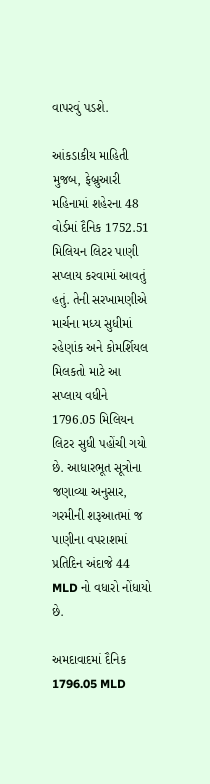વાપરવું પડશે.

આંકડાકીય માહિતી મુજબ, ફેબ્રુઆરી મહિનામાં શહેરના 48 વોર્ડમાં દૈનિક 1752.51 મિલિયન લિટર પાણી સપ્લાય કરવામાં આવતું હતું. તેની સરખામણીએ માર્ચના મધ્ય સુધીમાં રહેણાંક અને કોમર્શિયલ મિલકતો માટે આ સપ્લાય વધીને 1796.05 મિલિયન લિટર સુધી પહોંચી ગયો છે. આધારભૂત સૂત્રોના જણાવ્યા અનુસાર, ગરમીની શરૂઆતમાં જ પાણીના વપરાશમાં પ્રતિદિન અંદાજે 44 MLD નો વધારો નોંધાયો છે.

અમદાવાદમાં દૈનિક 1796.05 MLD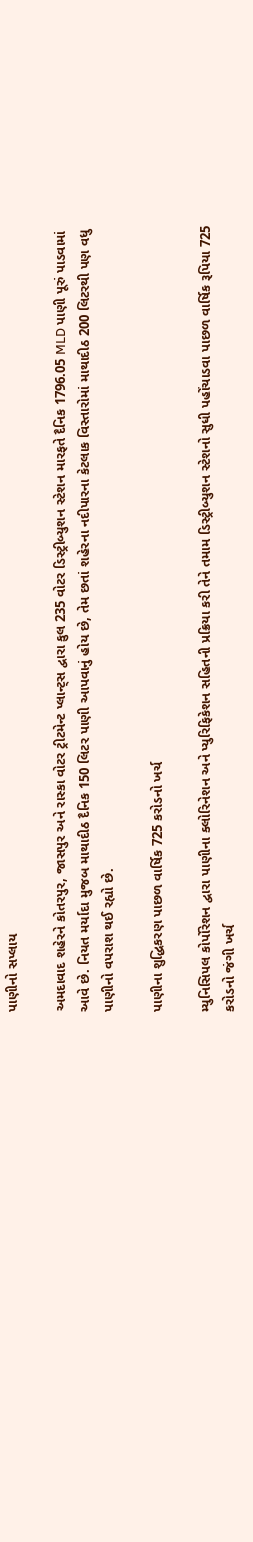પાણીનો સપ્લાય

અમદાવાદ શહેરને કોતરપુર, જાસપુર અને રાસ્કા વોટર ટ્રીટમેન્ટ પ્લાન્ટ્સ દ્વારા કુલ 235 વોટર ડિસ્ટ્રીબ્યુશન સ્ટેશન મારફતે દૈનિક 1796.05 MLD પાણી પૂરું પાડવામાં આવે છે. નિયત મર્યાદા મુજબ માથાદીઠ દૈનિક 150 લિટર પાણી આપવાનું હોય છે, તેમ છતાં શહેરના નદીપારના કેટલાક વિસ્તારોમાં માથાદીઠ 200 લિટરથી પણ વધુ પાણીનો વપરાશ થઈ રહ્યો છે.

પાણીના શુદ્ધિકરણ પાછળ વાર્ષિક 725 કરોડનો ખર્ચ

મ્યુનિસિપલ કોર્પોરેશન દ્વારા પાણીના ક્લોરિનેશન અને પ્યુરિફિકેશન સહિતની પ્રક્રિયા કરી તેને તમામ ડિસ્ટ્રીબ્યુશન સ્ટેશનો સુધી પહોંચાડવા પાછળ વાર્ષિક રૂપિયા 725 કરોડનો જંગી ખર્ચ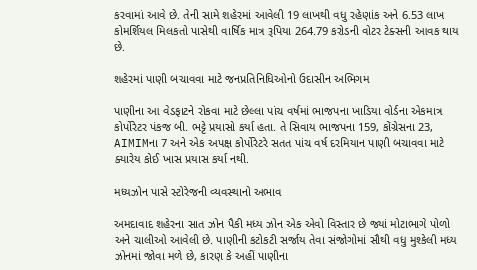કરવામાં આવે છે. તેની સામે શહેરમાં આવેલી 19 લાખથી વધુ રહેણાંક અને 6.53 લાખ કોમર્શિયલ મિલકતો પાસેથી વાર્ષિક માત્ર રૂપિયા 264.79 કરોડની વોટર ટેક્સની આવક થાય છે.

શહેરમાં પાણી બચાવવા માટે જનપ્રતિનિધિઓનો ઉદાસીન અભિગમ

પાણીના આ વેડફાટને રોકવા માટે છેલ્લા પાંચ વર્ષમાં ભાજપના ખાડિયા વોર્ડના એકમાત્ર કોર્પોરેટર પંકજ બી. ભટ્ટે પ્રયાસો કર્યા હતા. તે સિવાય ભાજપના 159, કોંગ્રેસના 23, AIMIMના 7 અને એક અપક્ષ કોર્પોરેટરે સતત પાંચ વર્ષ દરમિયાન પાણી બચાવવા માટે ક્યારેય કોઈ ખાસ પ્રયાસ કર્યા નથી.

મધ્યઝોન પાસે સ્ટોરેજની વ્યવસ્થાનો અભાવ

અમદાવાદ શહેરના સાત ઝોન પૈકી મધ્ય ઝોન એક એવો વિસ્તાર છે જ્યાં મોટાભાગે પોળો અને ચાલીઓ આવેલી છે. પાણીની કટોકટી સર્જાય તેવા સંજોગોમાં સૌથી વધુ મુશ્કેલી મધ્ય ઝોનમાં જોવા મળે છે, કારણ કે અહીં પાણીના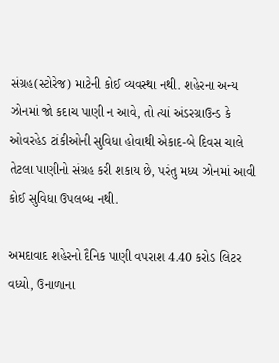સંગ્રહ(સ્ટોરેજ) માટેની કોઈ વ્યવસ્થા નથી. શહેરના અન્ય ઝોનમાં જો કદાચ પાણી ન આવે, તો ત્યાં અંડરગ્રાઉન્ડ કે ઓવરહેડ ટાંકીઓની સુવિધા હોવાથી એકાદ-બે દિવસ ચાલે તેટલા પાણીનો સંગ્રહ કરી શકાય છે, પરંતુ મધ્ય ઝોનમાં આવી કોઈ સુવિધા ઉપલબ્ધ નથી.

અમદાવાદ શહેરનો દૈનિક પાણી વપરાશ 4.40 કરોડ લિટર વધ્યો, ઉનાળાના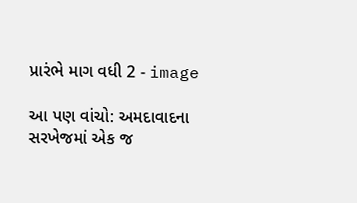પ્રારંભે માગ વધી 2 - image

આ પણ વાંચો: અમદાવાદના સરખેજમાં એક જ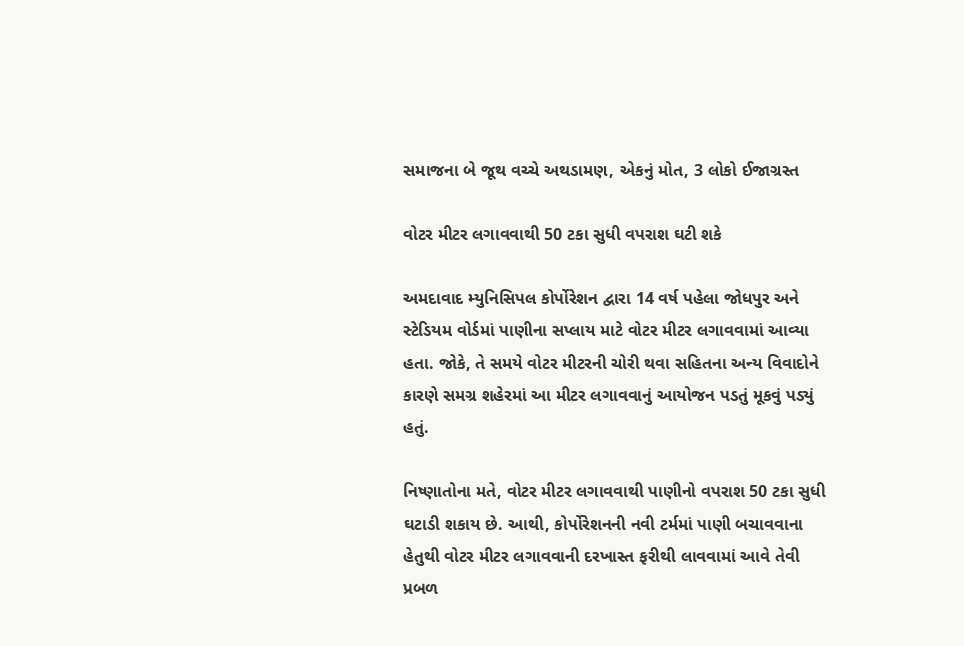સમાજના બે જૂથ વચ્ચે અથડામણ, એકનું મોત, 3 લોકો ઈજાગ્રસ્ત

વોટર મીટર લગાવવાથી 50 ટકા સુધી વપરાશ ઘટી શકે

અમદાવાદ મ્યુનિસિપલ કોર્પોરેશન દ્વારા 14 વર્ષ પહેલા જોધપુર અને સ્ટેડિયમ વોર્ડમાં પાણીના સપ્લાય માટે વોટર મીટર લગાવવામાં આવ્યા હતા. જોકે, તે સમયે વોટર મીટરની ચોરી થવા સહિતના અન્ય વિવાદોને કારણે સમગ્ર શહેરમાં આ મીટર લગાવવાનું આયોજન પડતું મૂકવું પડ્યું હતું.

નિષ્ણાતોના મતે, વોટર મીટર લગાવવાથી પાણીનો વપરાશ 50 ટકા સુધી ઘટાડી શકાય છે. આથી, કોર્પોરેશનની નવી ટર્મમાં પાણી બચાવવાના હેતુથી વોટર મીટર લગાવવાની દરખાસ્ત ફરીથી લાવવામાં આવે તેવી પ્રબળ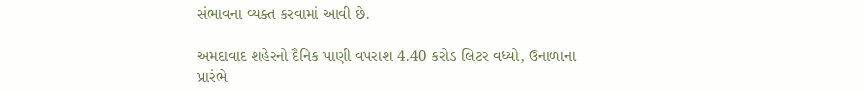સંભાવના વ્યક્ત કરવામાં આવી છે.

અમદાવાદ શહેરનો દૈનિક પાણી વપરાશ 4.40 કરોડ લિટર વધ્યો, ઉનાળાના પ્રારંભે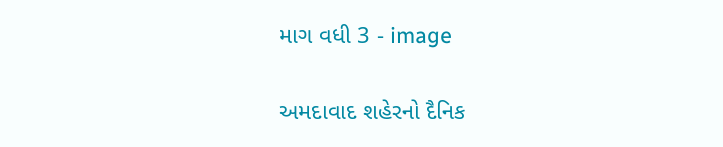માગ વધી 3 - image

અમદાવાદ શહેરનો દૈનિક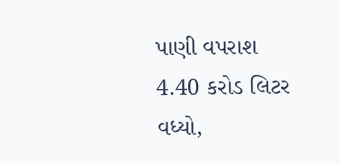પાણી વપરાશ 4.40 કરોડ લિટર વધ્યો,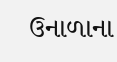ઉનાળાના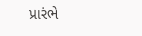પ્રારંભે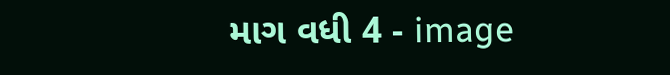માગ વધી 4 - image